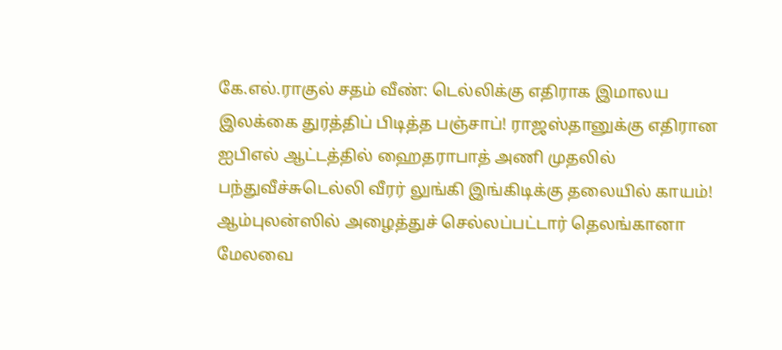கே.எல்.ராகுல் சதம் வீண்: டெல்லிக்கு எதிராக இமாலய இலக்கை துரத்திப் பிடித்த பஞ்சாப்! ராஜஸ்தானுக்கு எதிரான ஐபிஎல் ஆட்டத்தில் ஹைதராபாத் அணி முதலில் பந்துவீச்சுடெல்லி வீரர் லுங்கி இங்கிடிக்கு தலையில் காயம்! ஆம்புலன்ஸில் அழைத்துச் செல்லப்பட்டார் தெலங்கானா மேலவை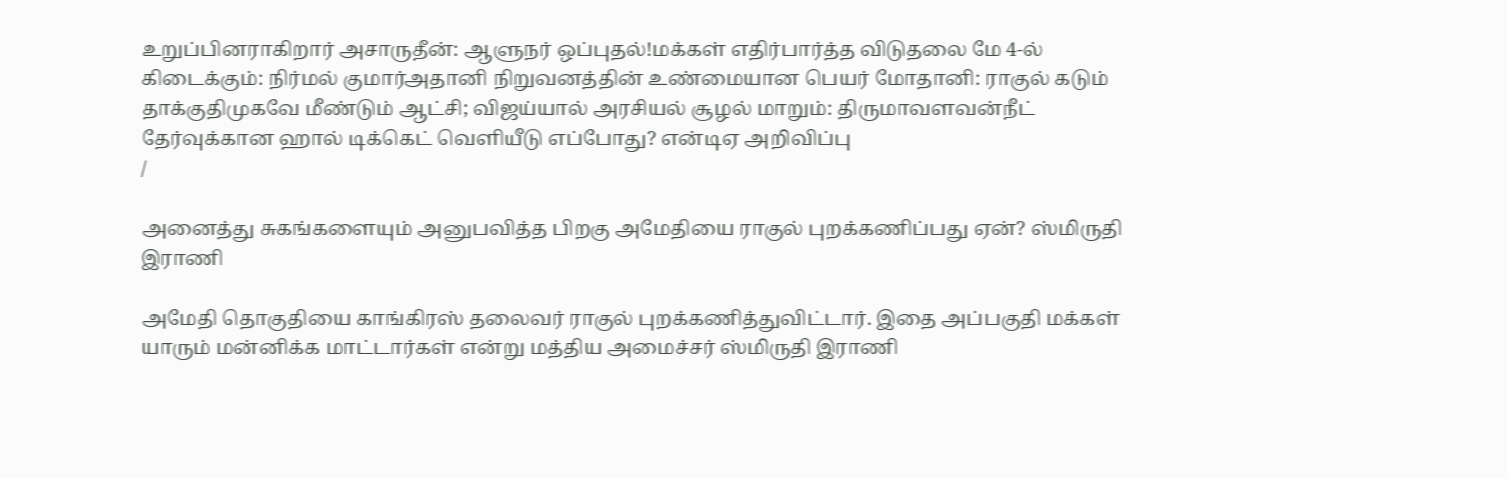உறுப்பினராகிறார் அசாருதீன்: ஆளுநர் ஒப்புதல்!மக்கள் எதிர்பார்த்த விடுதலை மே 4-ல் கிடைக்கும்: நிர்மல் குமார்அதானி நிறுவனத்தின் உண்மையான பெயர் மோதானி: ராகுல் கடும் தாக்குதிமுகவே மீண்டும் ஆட்சி; விஜய்யால் அரசியல் சூழல் மாறும்: திருமாவளவன்நீட் தேர்வுக்கான ஹால் டிக்கெட் வெளியீடு எப்போது? என்டிஏ அறிவிப்பு
/

அனைத்து சுகங்களையும் அனுபவித்த பிறகு அமேதியை ராகுல் புறக்கணிப்பது ஏன்? ஸ்மிருதி இராணி

அமேதி தொகுதியை காங்கிரஸ் தலைவர் ராகுல் புறக்கணித்துவிட்டார். இதை அப்பகுதி மக்கள் யாரும் மன்னிக்க மாட்டார்கள் என்று மத்திய அமைச்சர் ஸ்மிருதி இராணி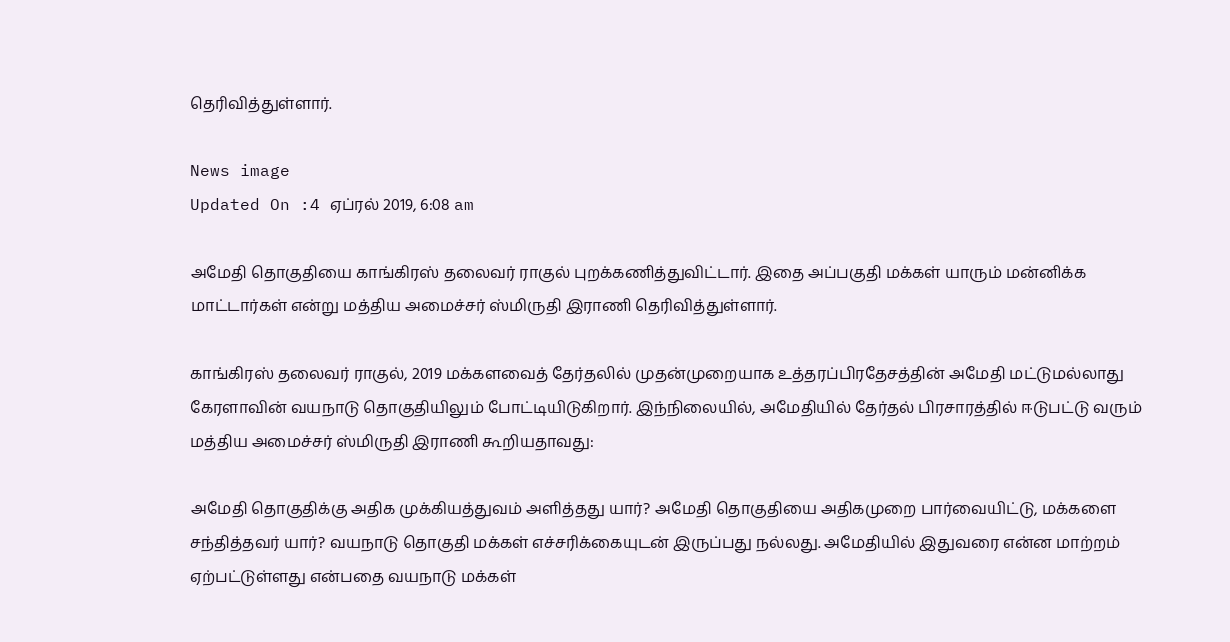தெரிவித்துள்ளார்.

News image
Updated On :4 ஏப்ரல் 2019, 6:08 am

அமேதி தொகுதியை காங்கிரஸ் தலைவர் ராகுல் புறக்கணித்துவிட்டார். இதை அப்பகுதி மக்கள் யாரும் மன்னிக்க மாட்டார்கள் என்று மத்திய அமைச்சர் ஸ்மிருதி இராணி தெரிவித்துள்ளார்.

காங்கிரஸ் தலைவர் ராகுல், 2019 மக்களவைத் தேர்தலில் முதன்முறையாக உத்தரப்பிரதேசத்தின் அமேதி மட்டுமல்லாது கேரளாவின் வயநாடு தொகுதியிலும் போட்டியிடுகிறார். இந்நிலையில், அமேதியில் தேர்தல் பிரசாரத்தில் ஈடுபட்டு வரும் மத்திய அமைச்சர் ஸ்மிருதி இராணி கூறியதாவது:

அமேதி தொகுதிக்கு அதிக முக்கியத்துவம் அளித்தது யார்? அமேதி தொகுதியை அதிகமுறை பார்வையிட்டு, மக்களை சந்தித்தவர் யார்? வயநாடு தொகுதி மக்கள் எச்சரிக்கையுடன் இருப்பது நல்லது. அமேதியில் இதுவரை என்ன மாற்றம் ஏற்பட்டுள்ளது என்பதை வயநாடு மக்கள்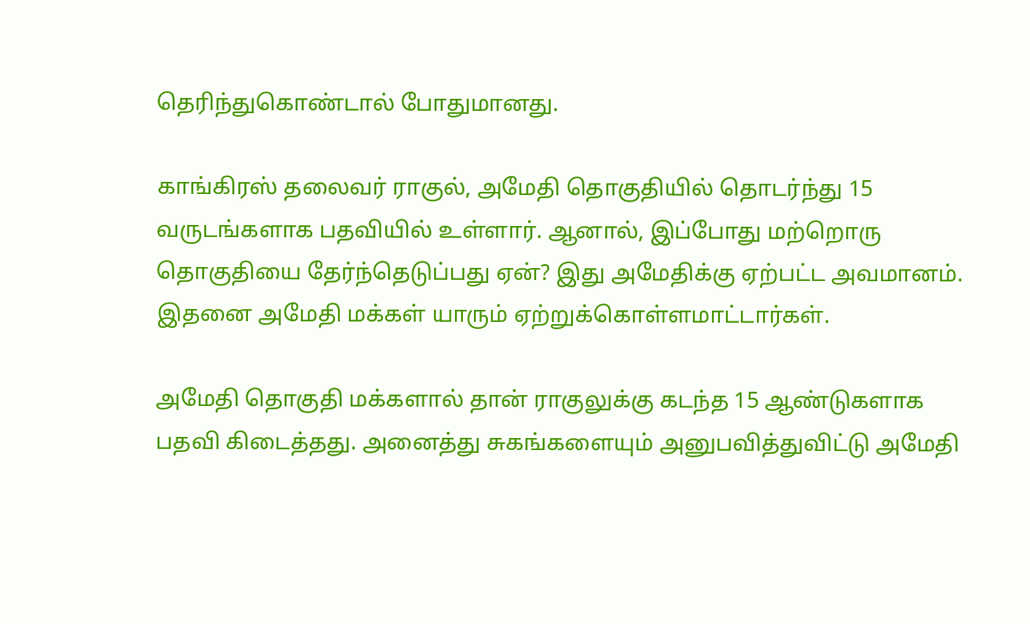தெரிந்துகொண்டால் போதுமானது.

காங்கிரஸ் தலைவர் ராகுல், அமேதி தொகுதியில் தொடர்ந்து 15 வருடங்களாக பதவியில் உள்ளார். ஆனால், இப்போது மற்றொரு தொகுதியை தேர்ந்தெடுப்பது ஏன்? இது அமேதிக்கு ஏற்பட்ட அவமானம். இதனை அமேதி மக்கள் யாரும் ஏற்றுக்கொள்ளமாட்டார்கள்.

அமேதி தொகுதி மக்களால் தான் ராகுலுக்கு கடந்த 15 ஆண்டுகளாக பதவி கிடைத்தது. அனைத்து சுகங்களையும் அனுபவித்துவிட்டு அமேதி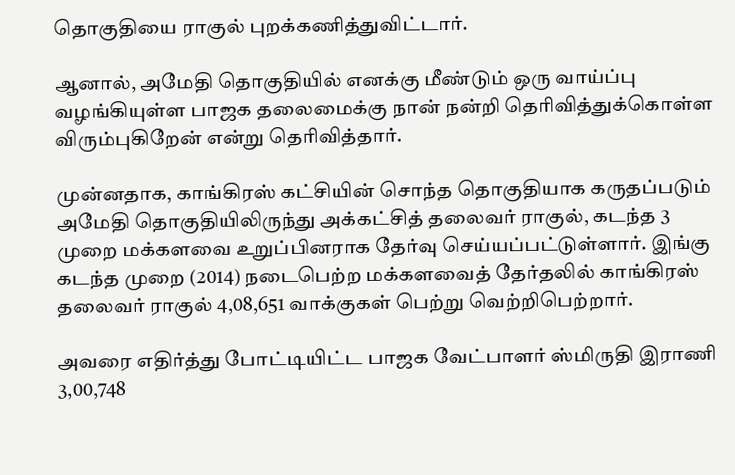தொகுதியை ராகுல் புறக்கணித்துவிட்டார்.

ஆனால், அமேதி தொகுதியில் எனக்கு மீண்டும் ஒரு வாய்ப்பு வழங்கியுள்ள பாஜக தலைமைக்கு நான் நன்றி தெரிவித்துக்கொள்ள விரும்புகிறேன் என்று தெரிவித்தார்.

முன்னதாக, காங்கிரஸ் கட்சியின் சொந்த தொகுதியாக கருதப்படும் அமேதி தொகுதியிலிருந்து அக்கட்சித் தலைவர் ராகுல், கடந்த 3 முறை மக்களவை உறுப்பினராக தேர்வு செய்யப்பட்டுள்ளார். இங்கு கடந்த முறை (2014) நடைபெற்ற மக்களவைத் தேர்தலில் காங்கிரஸ் தலைவர் ராகுல் 4,08,651 வாக்குகள் பெற்று வெற்றிபெற்றார்.

அவரை எதிர்த்து போட்டியிட்ட பாஜக வேட்பாளர் ஸ்மிருதி இராணி 3,00,748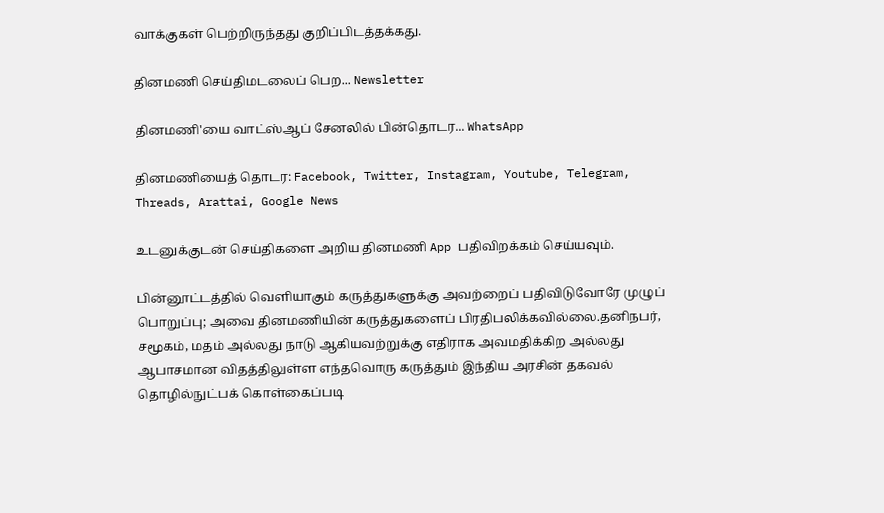வாக்குகள் பெற்றிருந்தது குறிப்பிடத்தக்கது.

தினமணி செய்திமடலைப் பெற... Newsletter

தினமணி'யை வாட்ஸ்ஆப் சேனலில் பின்தொடர... WhatsApp

தினமணியைத் தொடர: Facebook, Twitter, Instagram, Youtube, Telegram, Threads, Arattai, Google News

உடனுக்குடன் செய்திகளை அறிய தினமணி App பதிவிறக்கம் செய்யவும்.

பின்னூட்டத்தில் வெளியாகும் கருத்துகளுக்கு அவற்றைப் பதிவிடுவோரே முழுப் பொறுப்பு; அவை தினமணியின் கருத்துகளைப் பிரதிபலிக்கவில்லை.தனிநபர், சமூகம், மதம் அல்லது நாடு ஆகியவற்றுக்கு எதிராக அவமதிக்கிற அல்லது ஆபாசமான விதத்திலுள்ள எந்தவொரு கருத்தும் இந்திய அரசின் தகவல் தொழில்நுட்பக் கொள்கைப்படி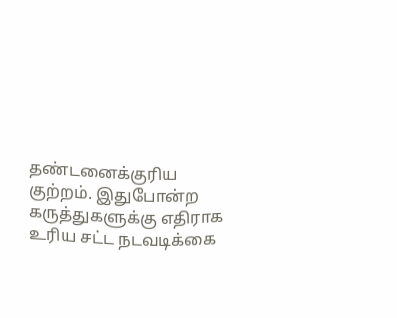தண்டனைக்குரிய குற்றம். இதுபோன்ற கருத்துகளுக்கு எதிராக உரிய சட்ட நடவடிக்கை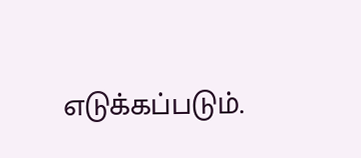எடுக்கப்படும்.